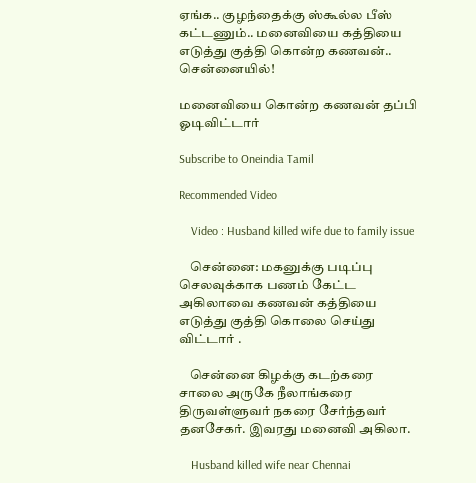ஏங்க.. குழந்தைக்கு ஸ்கூல்ல பீஸ் கட்டணும்.. மனைவியை கத்தியை எடுத்து குத்தி கொன்ற கணவன்.. சென்னையில்!

மனைவியை கொன்ற கணவன் தப்பி ஓடிவிட்டார்

Subscribe to Oneindia Tamil

Recommended Video

    Video : Husband killed wife due to family issue

    சென்னை: மகனுக்கு படிப்பு செலவுக்காக பணம் கேட்ட அகிலாவை கணவன் கத்தியை எடுத்து குத்தி கொலை செய்து விட்டார் .

    சென்னை கிழக்கு கடற்கரை சாலை அருகே நீலாங்கரை திருவள்ளுவர் நகரை சேர்ந்தவர் தனசேகர். இவரது மனைவி அகிலா.

    Husband killed wife near Chennai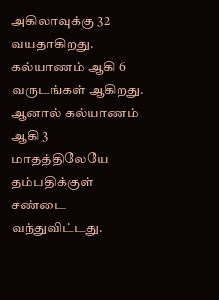அகிலாவுக்கு 32 வயதாகிறது. கல்யாணம் ஆகி 6 வருடங்கள் ஆகிறது. ஆனால் கல்யாணம் ஆகி 3 மாதத்திலேயே தம்பதிக்குள் சண்டை வந்துவிட்டது.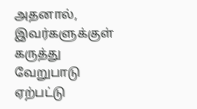அதனால், இவர்களுக்குள் கருத்து வேறுபாடு ஏற்பட்டு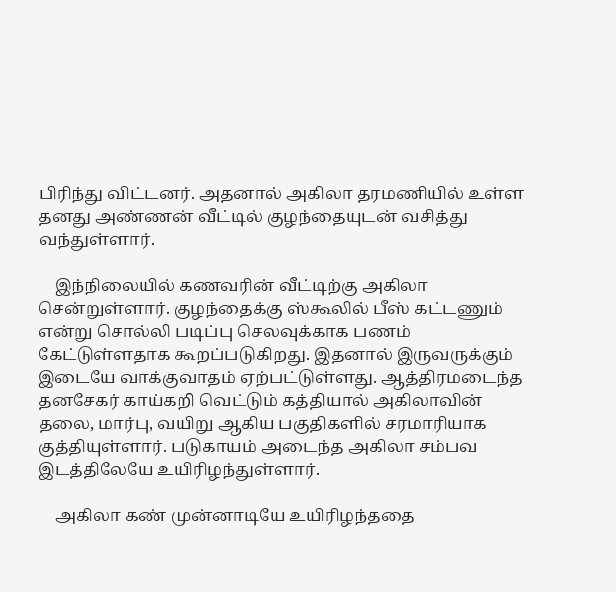பிரிந்து விட்டனர். அதனால் அகிலா தரமணியில் உள்ள தனது அண்ணன் வீட்டில் குழந்தையுடன் வசித்து வந்துள்ளார்.

    இந்நிலையில் கணவரின் வீட்டிற்கு அகிலா சென்றுள்ளார். குழந்தைக்கு ஸ்கூலில் பீஸ் கட்டணும் என்று சொல்லி படிப்பு செலவுக்காக பணம் கேட்டுள்ளதாக கூறப்படுகிறது. இதனால் இருவருக்கும் இடையே வாக்குவாதம் ஏற்பட்டுள்ளது. ஆத்திரமடைந்த தனசேகர் காய்கறி வெட்டும் கத்தியால் அகிலாவின் தலை, மார்பு, வயிறு ஆகிய பகுதிகளில் சரமாரியாக குத்தியுள்ளார். படுகாயம் அடைந்த அகிலா சம்பவ இடத்திலேயே உயிரிழந்துள்ளார்.

    அகிலா கண் முன்னாடியே உயிரிழந்ததை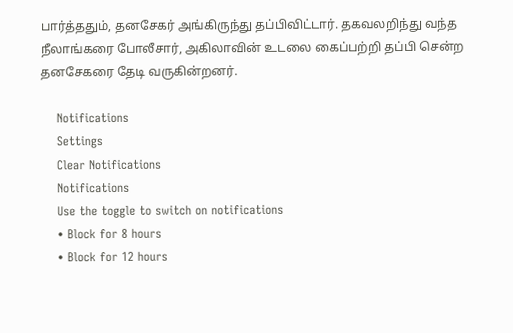பார்த்ததும், தனசேகர் அங்கிருந்து தப்பிவிட்டார். தகவலறிந்து வந்த நீலாங்கரை போலீசார், அகிலாவின் உடலை கைப்பற்றி தப்பி சென்ற தனசேகரை தேடி வருகின்றனர்.

    Notifications
    Settings
    Clear Notifications
    Notifications
    Use the toggle to switch on notifications
    • Block for 8 hours
    • Block for 12 hours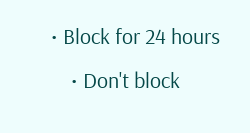• Block for 24 hours
    • Don't block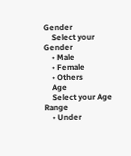Gender
    Select your Gender
    • Male
    • Female
    • Others
    Age
    Select your Age Range
    • Under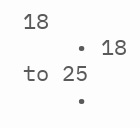18
    • 18 to 25
    •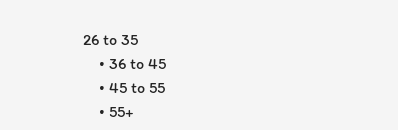26 to 35
    • 36 to 45
    • 45 to 55
    • 55+